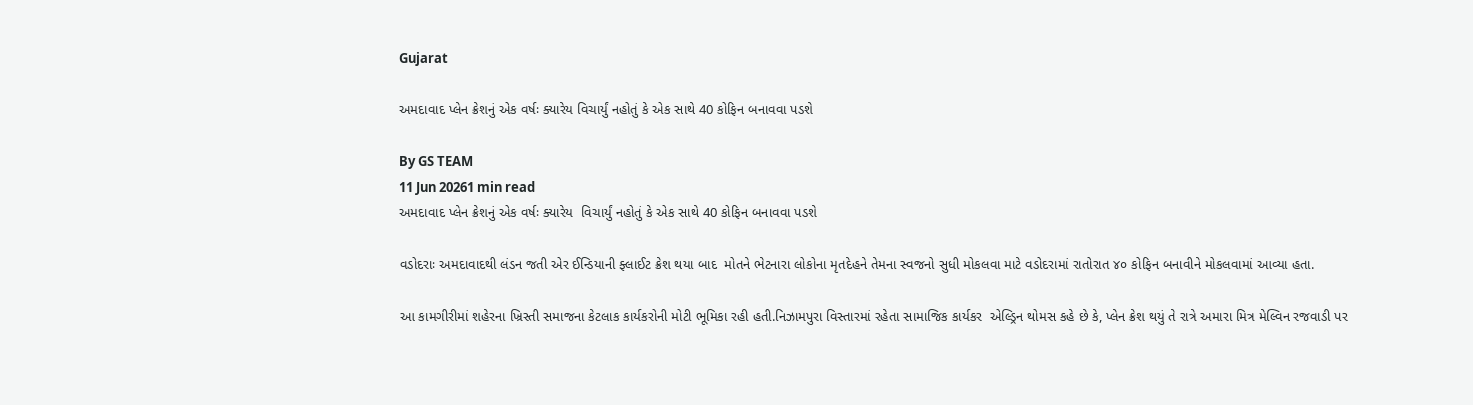Gujarat

અમદાવાદ પ્લેન ક્રેશનું એક વર્ષઃ ક્યારેય વિચાર્યું નહોતું કે એક સાથે 40 કોફિન બનાવવા પડશે

By GS TEAM
11 Jun 20261 min read
અમદાવાદ પ્લેન ક્રેશનું એક વર્ષઃ ક્યારેય  વિચાર્યું નહોતું કે એક સાથે 40 કોફિન બનાવવા પડશે

વડોદરાઃ અમદાવાદથી લંડન જતી એર ઈન્ડિયાની ફ્લાઈટ ક્રેશ થયા બાદ  મોતને ભેટનારા લોકોના મૃતદેહને તેમના સ્વજનો સુધી મોકલવા માટે વડોદરામાં રાતોરાત ૪૦ કોફિન બનાવીને મોકલવામાં આવ્યા હતા.

આ કામગીરીમાં શહેરના ખ્રિસ્તી સમાજના કેટલાક કાર્યકરોની મોટી ભૂમિકા રહી હતી.નિઝામપુરા વિસ્તારમાં રહેતા સામાજિક કાર્યકર  એલ્ડ્રિન થોમસ કહે છે કે, પ્લેન ક્રેશ થયું તે રાત્રે અમારા મિત્ર મેલ્વિન રજવાડી પર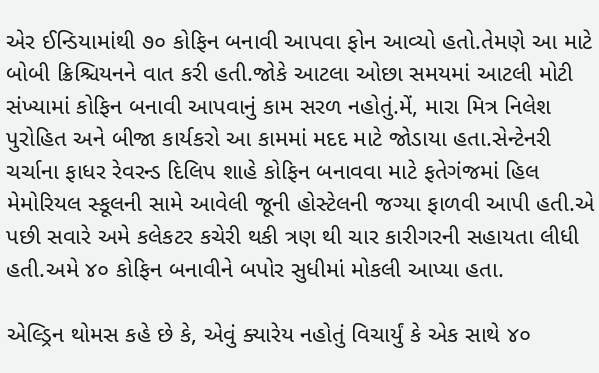એર ઈન્ડિયામાંથી ૭૦ કોફિન બનાવી આપવા ફોન આવ્યો હતો.તેમણે આ માટે બોબી ક્રિશ્ચિયનને વાત કરી હતી.જોકે આટલા ઓછા સમયમાં આટલી મોટી સંખ્યામાં કોફિન બનાવી આપવાનું કામ સરળ નહોતું.મેં, મારા મિત્ર નિલેશ પુરોહિત અને બીજા કાર્યકરો આ કામમાં મદદ માટે જોડાયા હતા.સેન્ટેનરી ચર્ચાના ફાધર રેવરન્ડ દિલિપ શાહે કોફિન બનાવવા માટે ફતેગંજમાં હિલ મેમોરિયલ સ્કૂલની સામે આવેલી જૂની હોસ્ટેલની જગ્યા ફાળવી આપી હતી.એ પછી સવારે અમે કલેકટર કચેરી થકી ત્રણ થી ચાર કારીગરની સહાયતા લીધી હતી.અમે ૪૦ કોફિન બનાવીને બપોર સુધીમાં મોકલી આપ્યા હતા.

એલ્ડ્રિન થોમસ કહે છે કે, એવું ક્યારેય નહોતું વિચાર્યું કે એક સાથે ૪૦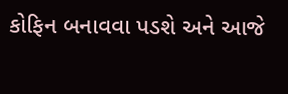કોફિન બનાવવા પડશે અને આજે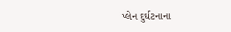પ્લેન દુર્ઘટનાના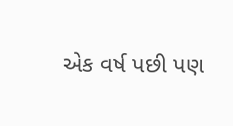એક વર્ષ પછી પણ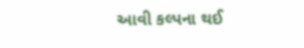આવી કલ્પના થઈ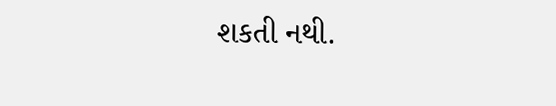શકતી નથી.